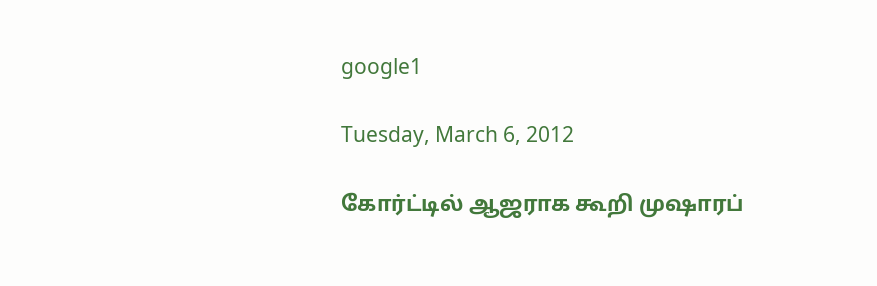google1

Tuesday, March 6, 2012

கோர்ட்டில் ஆஜராக கூறி முஷாரப்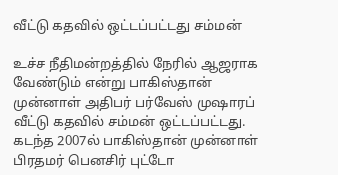வீட்டு கதவில் ஒட்டப்பட்டது சம்மன்

உச்ச நீதிமன்றத்தில் நேரில் ஆஜராக வேண்டும் என்று பாகிஸ்தான் முன்னாள் அதிபர் பர்வேஸ் முஷாரப் வீட்டு கதவில் சம்மன் ஒட்டப்பட்டது. கடந்த 2007ல் பாகிஸ்தான் முன்னாள் பிரதமர் பெனசிர் புட்டோ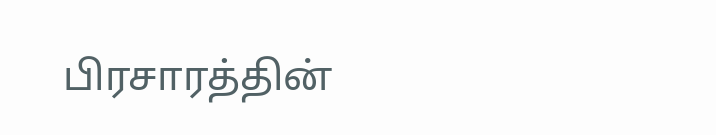பிரசாரத்தின்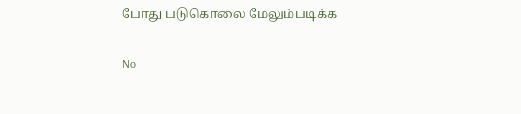போது படுகொலை மேலும்படிக்க

No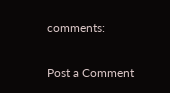comments:

Post a Comment